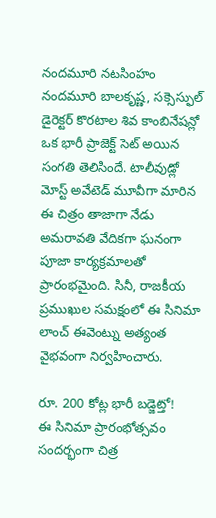నందమూరి నటసింహం నందమూరి బాలకృష్ణ, సక్సెస్ఫుల్ డైరెక్టర్ కొరటాల శివ కాంబినేషన్లో ఒక భారీ ప్రాజెక్ట్ సెట్ అయిన సంగతి తెలిసిందే. టాలీవుడ్లో మోస్ట్ అవేటెడ్ మూవీగా మారిన ఈ చిత్రం తాజాగా నేడు అమరావతి వేదికగా ఘనంగా పూజా కార్యక్రమాలతో ప్రారంభమైంది. సినీ, రాజకీయ ప్రముఖుల సమక్షంలో ఈ సినిమా లాంచ్ ఈవెంట్ను అత్యంత వైభవంగా నిర్వహించారు.

రూ. 200 కోట్ల భారీ బడ్జెట్తో!
ఈ సినిమా ప్రారంభోత్సవం సందర్భంగా చిత్ర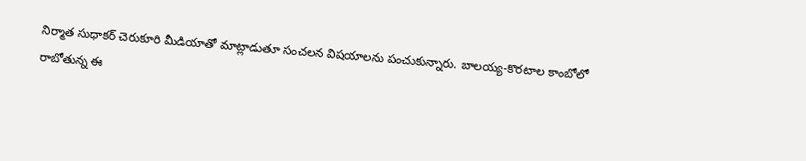నిర్మాత సుధాకర్ చెరుకూరి మీడియాతో మాట్లాడుతూ సంచలన విషయాలను పంచుకున్నారు. బాలయ్య-కొరటాల కాంబోలో రాబోతున్న ఈ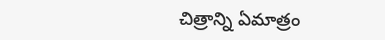చిత్రాన్ని ఏమాత్రం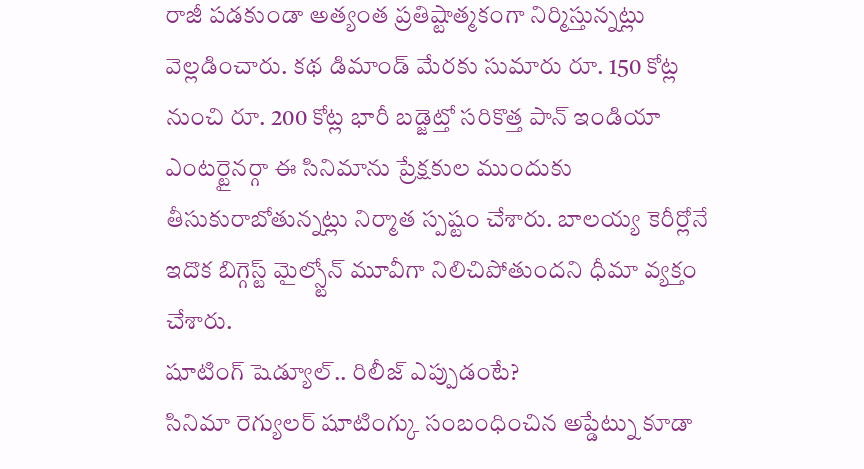రాజీ పడకుండా అత్యంత ప్రతిష్టాత్మకంగా నిర్మిస్తున్నట్లు వెల్లడించారు. కథ డిమాండ్ మేరకు సుమారు రూ. 150 కోట్ల నుంచి రూ. 200 కోట్ల భారీ బడ్జెట్తో సరికొత్త పాన్ ఇండియా ఎంటర్టైనర్గా ఈ సినిమాను ప్రేక్షకుల ముందుకు తీసుకురాబోతున్నట్లు నిర్మాత స్పష్టం చేశారు. బాలయ్య కెరీర్లోనే ఇదొక బిగ్గెస్ట్ మైల్స్టోన్ మూవీగా నిలిచిపోతుందని ధీమా వ్యక్తం చేశారు.
షూటింగ్ షెడ్యూల్.. రిలీజ్ ఎప్పుడంటే?
సినిమా రెగ్యులర్ షూటింగ్కు సంబంధించిన అప్డేట్ను కూడా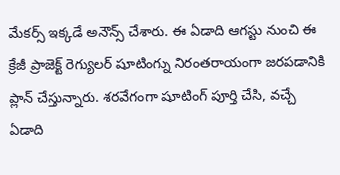మేకర్స్ ఇక్కడే అనౌన్స్ చేశారు. ఈ ఏడాది ఆగస్టు నుంచి ఈ క్రేజీ ప్రాజెక్ట్ రెగ్యులర్ షూటింగ్ను నిరంతరాయంగా జరపడానికి ప్లాన్ చేస్తున్నారు. శరవేగంగా షూటింగ్ పూర్తి చేసి, వచ్చే ఏడాది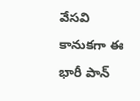వేసవి కానుకగా ఈ భారీ పాన్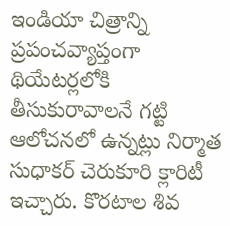ఇండియా చిత్రాన్ని ప్రపంచవ్యాప్తంగా థియేటర్లలోకి తీసుకురావాలనే గట్టి ఆలోచనలో ఉన్నట్లు నిర్మాత సుధాకర్ చెరుకూరి క్లారిటీ ఇచ్చారు. కొరటాల శివ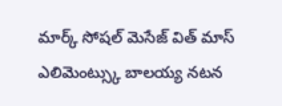మార్క్ సోషల్ మెసేజ్ విత్ మాస్ ఎలిమెంట్స్కు బాలయ్య నటన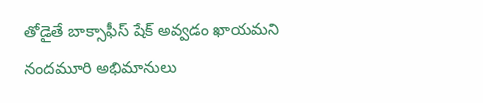తోడైతే బాక్సాఫీస్ షేక్ అవ్వడం ఖాయమని నందమూరి అభిమానులు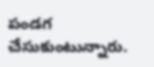పండగ చేసుకుంటున్నారు.